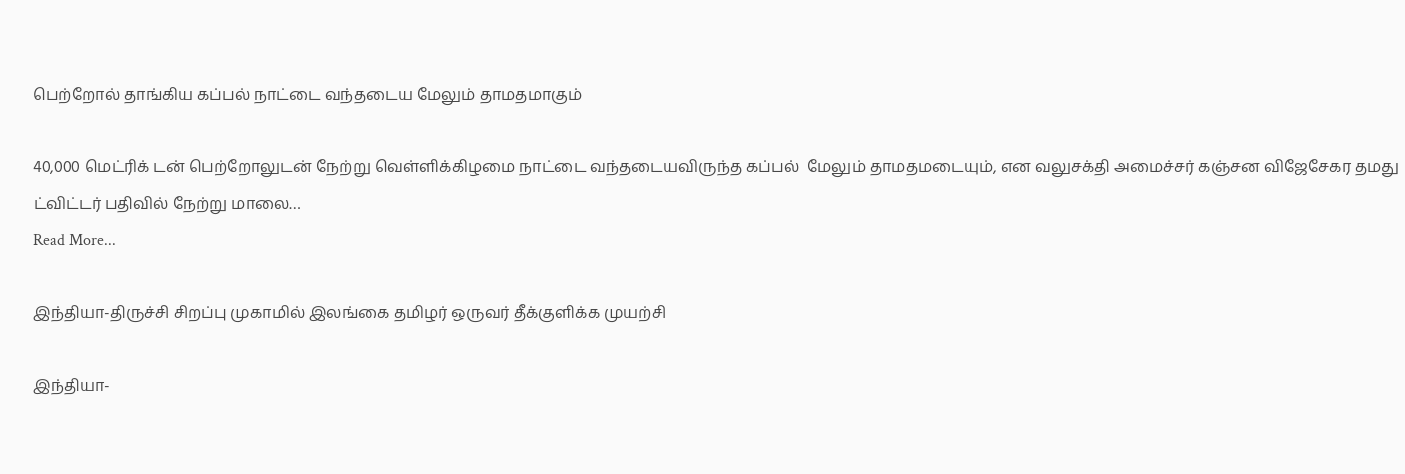பெற்றோல் தாங்கிய கப்பல் நாட்டை வந்தடைய மேலும் தாமதமாகும்

40,000 மெட்ரிக் டன் பெற்றோலுடன் நேற்று வெள்ளிக்கிழமை நாட்டை வந்தடையவிருந்த கப்பல்  மேலும் தாமதமடையும், என வலுசக்தி அமைச்சர் கஞ்சன விஜேசேகர தமது ட்விட்டர் பதிவில் நேற்று மாலை…
Read More...

இந்தியா-திருச்சி சிறப்பு முகாமில் இலங்கை தமிழர் ஒருவர் தீக்குளிக்க முயற்சி

இந்தியா-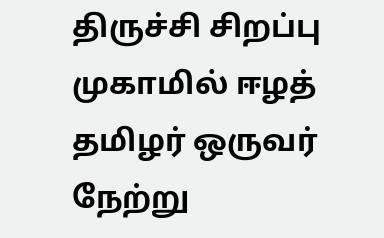திருச்சி சிறப்பு முகாமில் ஈழத் தமிழர் ஒருவர் நேற்று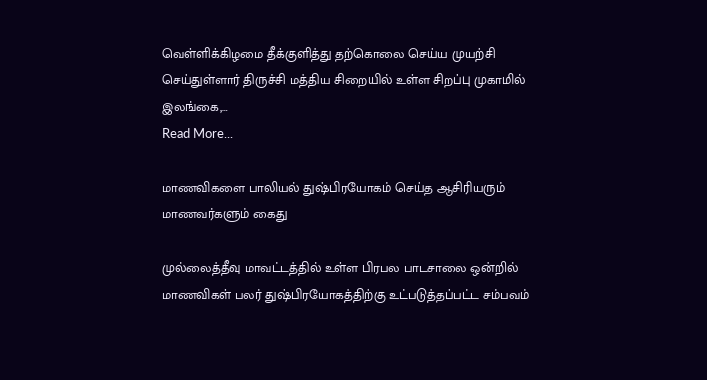வெள்ளிக்கிழமை தீக்குளித்து தற்கொலை செய்ய முயற்சி செய்துள்ளார் திருச்சி மத்திய சிறையில் உள்ள சிறப்பு முகாமில் இலங்கை,…
Read More...

மாணவிகளை பாலியல் துஷ்பிரயோகம் செய்த ஆசிரியரும் மாணவர்களும் கைது

முல்லைத்தீவு மாவட்டத்தில் உள்ள பிரபல பாடசாலை ஒன்றில் மாணவிகள் பலர் துஷ்பிரயோகத்திற்கு உட்படுத்தப்பட்ட சம்பவம்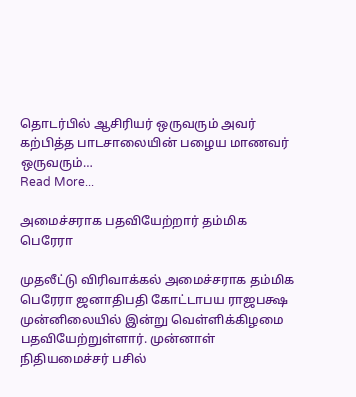தொடர்பில் ஆசிரியர் ஒருவரும் அவர் கற்பித்த பாடசாலையின் பழைய மாணவர் ஒருவரும்…
Read More...

அமைச்சராக பதவியேற்றார் தம்மிக பெரேரா

முதலீட்டு விரிவாக்கல் அமைச்சராக தம்மிக பெரேரா ஜனாதிபதி கோட்டாபய ராஜபக்ஷ முன்னிலையில் இன்று வெள்ளிக்கிழமை பதவியேற்றுள்ளார். முன்னாள் நிதியமைச்சர் பசில்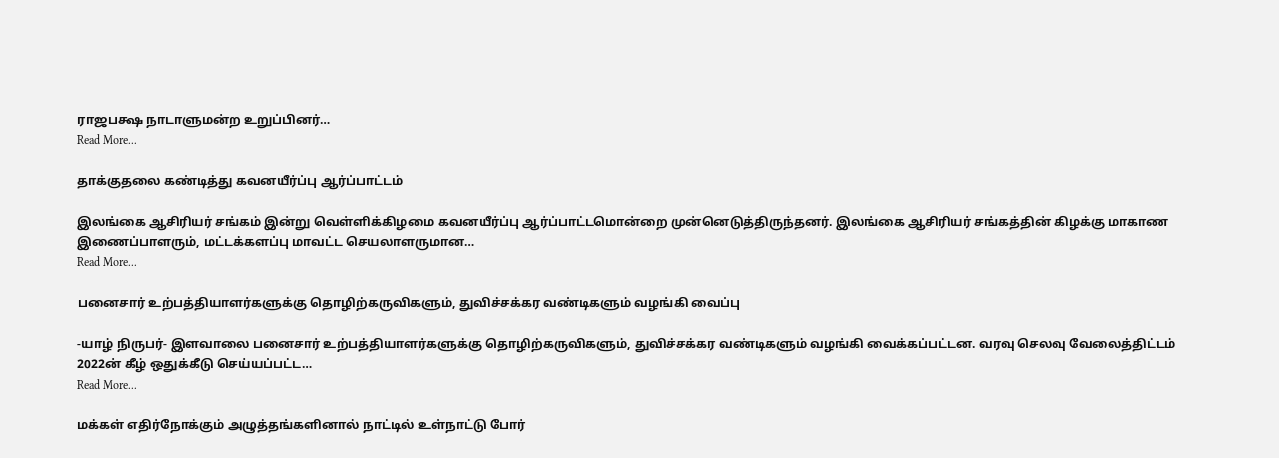ராஜபக்ஷ நாடாளுமன்ற உறுப்பினர்…
Read More...

தாக்குதலை கண்டித்து கவனயீர்ப்பு ஆர்ப்பாட்டம்

இலங்கை ஆசிரியர் சங்கம் இன்று வெள்ளிக்கிழமை கவனயீர்ப்பு ஆர்ப்பாட்டமொன்றை முன்னெடுத்திருந்தனர். இலங்கை ஆசிரியர் சங்கத்தின் கிழக்கு மாகாண இணைப்பாளரும், மட்டக்களப்பு மாவட்ட செயலாளருமான…
Read More...

பனைசார் உற்பத்தியாளர்களுக்கு தொழிற்கருவிகளும், துவிச்சக்கர வண்டிகளும் வழங்கி வைப்பு

-யாழ் நிருபர்- இளவாலை பனைசார் உற்பத்தியாளர்களுக்கு தொழிற்கருவிகளும், துவிச்சக்கர வண்டிகளும் வழங்கி வைக்கப்பட்டன. வரவு செலவு வேலைத்திட்டம் 2022ன் கீழ் ஒதுக்கீடு செய்யப்பட்ட…
Read More...

மக்கள் எதிர்நோக்கும் அழுத்தங்களினால் நாட்டில் உள்நாட்டு போர்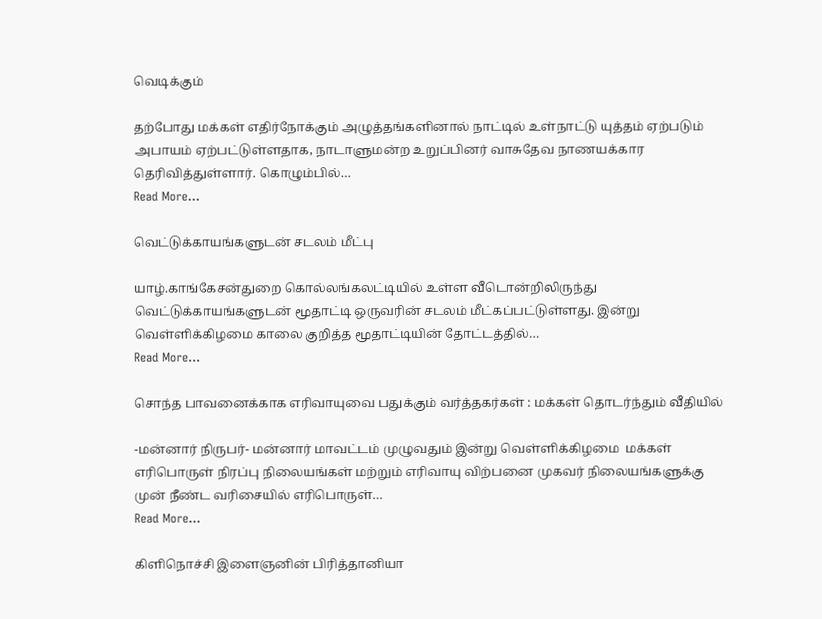வெடிக்கும்

தற்போது மக்கள் எதிர்நோக்கும் அழுத்தங்களினால் நாட்டில் உள்நாட்டு யுத்தம் ஏற்படும் அபாயம் ஏற்பட்டுள்ளதாக, நாடாளுமன்ற உறுப்பினர் வாசுதேவ நாணயக்கார தெரிவித்துள்ளார். கொழும்பில்…
Read More...

வெட்டுக்காயங்களுடன் சடலம் மீட்பு

யாழ்.காங்கேசன்துறை கொல்லங்கலட்டியில் உள்ள வீடொன்றிலிருந்து வெட்டுக்காயங்களுடன் மூதாட்டி ஒருவரின் சடலம் மீட்கப்பட்டுள்ளது. இன்று வெள்ளிக்கிழமை காலை குறித்த மூதாட்டியின் தோட்டத்தில்…
Read More...

சொந்த பாவனைக்காக எரிவாயுவை பதுக்கும் வர்த்தகர்கள் : மக்கள் தொடர்ந்தும் வீதியில்

-மன்னார் நிருபர்- மன்னார் மாவட்டம் முழுவதும் இன்று வெள்ளிக்கிழமை  மக்கள் எரிபொருள் நிரப்பு நிலையங்கள் மற்றும் எரிவாயு விற்பனை முகவர் நிலையங்களுக்கு முன் நீண்ட வரிசையில் எரிபொருள்…
Read More...

கிளிநொச்சி இளைஞனின் பிரித்தானியா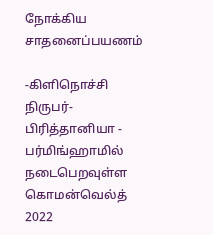நோக்கிய சாதனைப்பயணம்

-கிளிநொச்சி நிருபர்- பிரித்தானியா - பர்மிங்ஹாமில் நடைபெறவுள்ள கொமன்வெல்த் 2022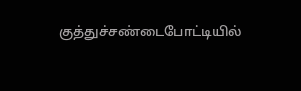குத்துச்சண்டைபோட்டியில்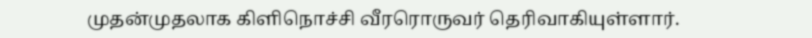முதன்முதலாக கிளிநொச்சி வீரரொருவர் தெரிவாகியுள்ளார்.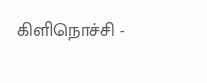கிளிநொச்சி -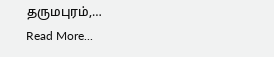தருமபுரம்,…
Read More...